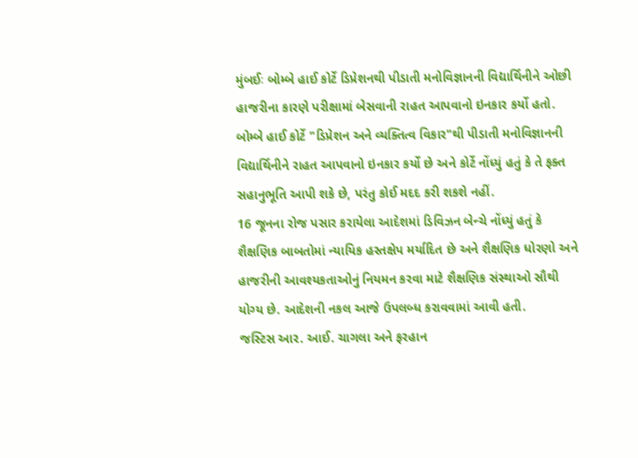મુંબઈઃ બોમ્બે હાઈ કોર્ટે ડિપ્રેશનથી પીડાતી મનોવિજ્ઞાનની વિદ્યાર્થિનીને ઓછી હાજરીના કારણે પરીક્ષામાં બેસવાની રાહત આપવાનો ઇનકાર કર્યો હતો. બોમ્બે હાઈ કોર્ટે "ડિપ્રેશન અને વ્યક્તિત્વ વિકાર"થી પીડાતી મનોવિજ્ઞાનની વિદ્યાર્થિનીને રાહત આપવાનો ઇનકાર કર્યો છે અને કોર્ટે નોંધ્યું હતું કે તે ફક્ત સહાનુભૂતિ આપી શકે છે, પરંતુ કોઈ મદદ કરી શકશે નહીં.
16 જૂનના રોજ પસાર કરાયેલા આદેશમાં ડિવિઝન બેન્ચે નોંધ્યું હતું કે શૈક્ષણિક બાબતોમાં ન્યાયિક હસ્તક્ષેપ મર્યાદિત છે અને શૈક્ષણિક ધોરણો અને હાજરીની આવશ્યકતાઓનું નિયમન કરવા માટે શૈક્ષણિક સંસ્થાઓ સૌથી યોગ્ય છે. આદેશની નકલ આજે ઉપલબ્ધ કરાવવામાં આવી હતી.
જસ્ટિસ આર. આઈ. ચાગલા અને ફરહાન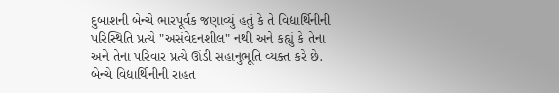દુબાશની બેન્ચે ભારપૂર્વક જણાવ્યું હતું કે તે વિદ્યાર્થિનીની પરિસ્થિતિ પ્રત્યે "અસંવેદનશીલ" નથી અને કહ્યું કે તેના અને તેના પરિવાર પ્રત્યે ઊંડી સહાનુભૂતિ વ્યક્ત કરે છે. બેન્ચે વિદ્યાર્થિનીની રાહત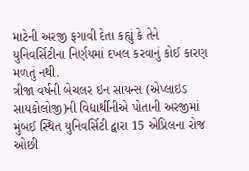માટેની અરજી ફગાવી દેતા કહ્યું કે તેને યુનિવર્સિટીના નિર્ણયમાં દખલ કરવાનું કોઈ કારણ મળતું નથી.
ત્રીજા વર્ષની બેચલર ઇન સાયન્સ (એપ્લાઇડ સાયકોલોજી)ની વિદ્યાર્થીનીએ પોતાની અરજીમાં મુંબઈ સ્થિત યુનિવર્સિટી દ્વારા 15 એપ્રિલના રોજ ઓછી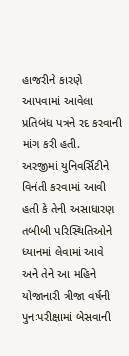હાજરીને કારણે આપવામાં આવેલા પ્રતિબંધ પત્રને રદ કરવાની માંગ કરી હતી.
અરજીમાં યુનિવર્સિટીને વિનંતી કરવામાં આવી હતી કે તેની અસાધારણ તબીબી પરિસ્થિતિઓને ધ્યાનમાં લેવામાં આવે અને તેને આ મહિને યોજાનારી ત્રીજા વર્ષની પુનઃપરીક્ષામાં બેસવાની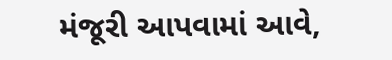મંજૂરી આપવામાં આવે,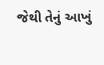જેથી તેનું આખું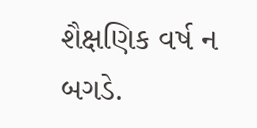શૈક્ષણિક વર્ષ ન બગડે.